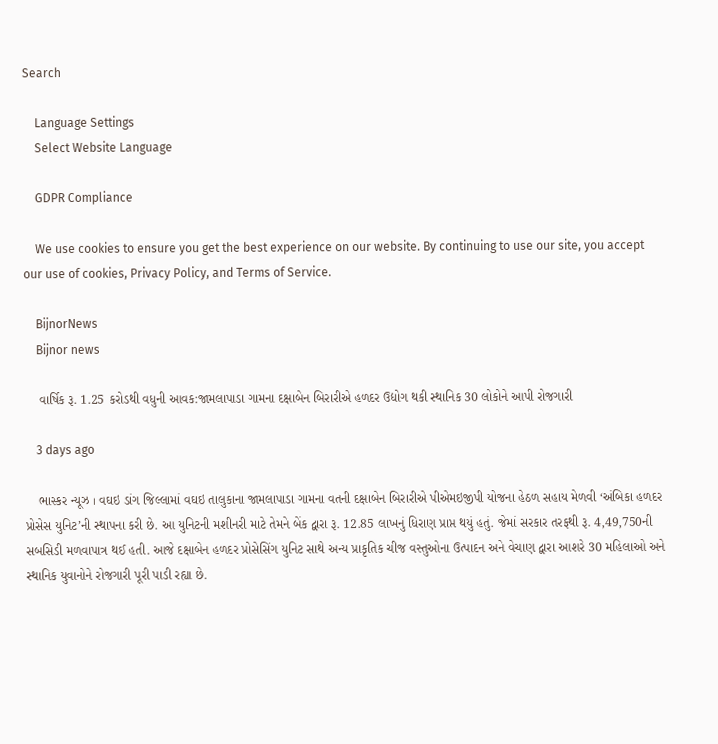Search

    Language Settings
    Select Website Language

    GDPR Compliance

    We use cookies to ensure you get the best experience on our website. By continuing to use our site, you accept our use of cookies, Privacy Policy, and Terms of Service.

    BijnorNews
    Bijnor news

    વાર્ષિક રૂ. 1.25 કરોડથી વધુની આવક:જામલાપાડા ગામના દક્ષાબેન બિરારીએ હળદર ઉદ્યોગ થકી સ્થાનિક 30 લોકોને આપી રોજગારી

    3 days ago

    ભાસ્કર ન્યૂઝ । વઘઇ ડાંગ જિલ્લામાં વઘઇ તાલુકાના જામલાપાડા ગામના વતની દક્ષાબેન બિરારીએ પીએમઇજીપી યોજના હેઠળ સહાય મેળવી ‘અંબિકા હળદર પ્રોસેસ યુનિટ’ની સ્થાપના કરી છે. આ યુનિટની મશીનરી માટે તેમને બેંક દ્વારા રૂ. 12.85 લાખનું ધિરાણ પ્રાપ્ત થયું હતું. જેમાં સરકાર તરફથી રૂ. 4,49,750ની સબસિડી મળવાપાત્ર થઈ હતી. આજે દક્ષાબેન હળદર પ્રોસેસિંગ યુનિટ સાથે અન્ય પ્રાકૃતિક ચીજ વસ્તુઓના ઉત્પાદન અને વેચાણ દ્વારા આશરે 30 મહિલાઓ અને સ્થાનિક યુવાનોને રોજગારી પૂરી પાડી રહ્યા છે.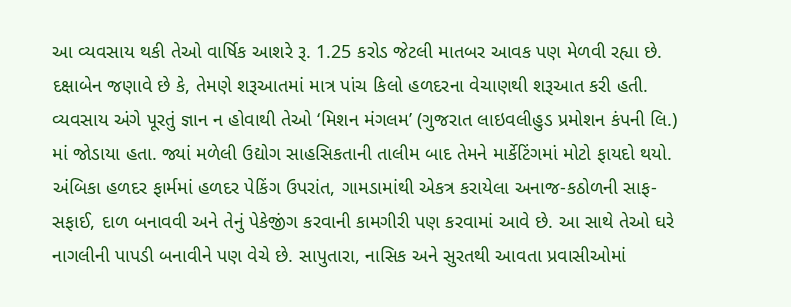આ વ્યવસાય થકી તેઓ વાર્ષિક આશરે રૂ. 1.25 કરોડ જેટલી માતબર આવક પણ મેળવી રહ્યા છે. દક્ષાબેન જણાવે છે કે, તેમણે શરૂઆતમાં માત્ર પાંચ કિલો હળદરના વેચાણથી શરૂઆત કરી હતી. વ્યવસાય અંગે પૂરતું જ્ઞાન ન હોવાથી તેઓ ‘મિશન મંગલમ’ (ગુજરાત લાઇવલીહુડ પ્રમોશન કંપની લિ.) માં જોડાયા હતા. જ્યાં મળેલી ઉદ્યોગ સાહસિકતાની તાલીમ બાદ તેમને માર્કેટિંગમાં મોટો ફાયદો થયો. અંબિકા હળદર ફાર્મમાં હળદર પેકિંગ ઉપરાંત, ગામડામાંથી એકત્ર કરાયેલા અનાજ-કઠોળની સાફ-સફાઈ, દાળ બનાવવી અને તેનું પેકેજીંગ કરવાની કામગીરી પણ કરવામાં આવે છે. આ સાથે તેઓ ઘરે નાગલીની પાપડી બનાવીને પણ વેચે છે. સાપુતારા, નાસિક અને સુરતથી આવતા પ્રવાસીઓમાં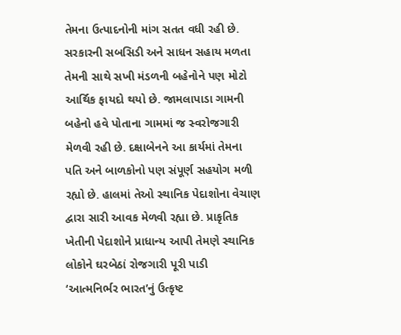તેમના ઉત્પાદનોની માંગ સતત વધી રહી છે. સરકારની સબસિડી અને સાધન સહાય મળતા તેમની સાથે સખી મંડળની બહેનોને પણ મોટો આર્થિક ફાયદો થયો છે. જામલાપાડા ગામની બહેનો હવે પોતાના ગામમાં જ સ્વરોજગારી મેળવી રહી છે. દક્ષાબેનને આ કાર્યમાં તેમના પતિ અને બાળકોનો પણ સંપૂર્ણ સહયોગ મળી રહ્યો છે. હાલમાં તેઓ સ્થાનિક પેદાશોના વેચાણ દ્વારા સારી આવક મેળવી રહ્યા છે. પ્રાકૃતિક ખેતીની પેદાશોને પ્રાધાન્ય આપી તેમણે સ્થાનિક લોકોને ઘરબેઠાં રોજગારી પૂરી પાડી ‘આત્મનિર્ભર ભારત’નું ઉત્કૃષ્ટ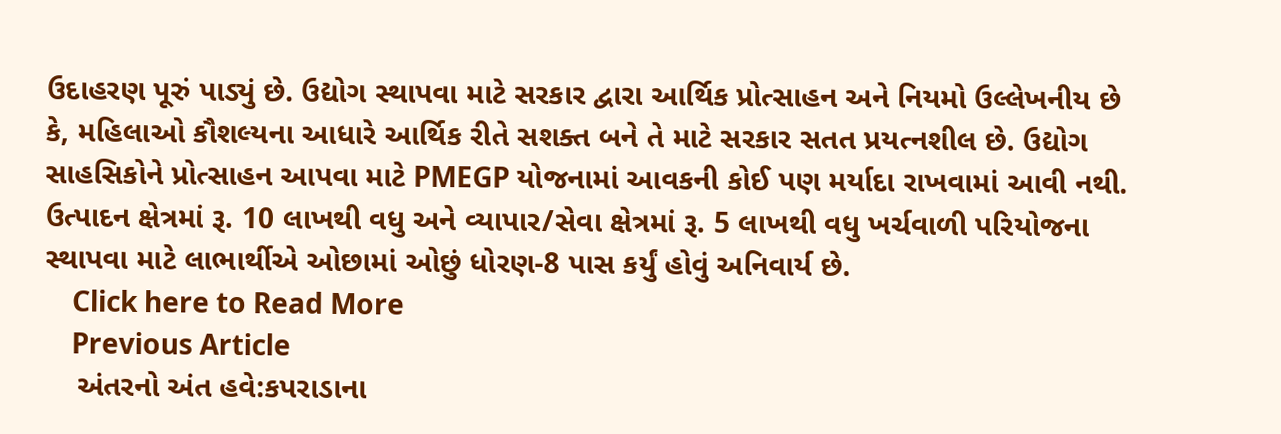ઉદાહરણ પૂરું પાડ્યું છે. ઉદ્યોગ સ્થાપવા માટે સરકાર દ્વારા આર્થિક પ્રોત્સાહન અને નિયમો ઉલ્લેખનીય છે કે, મહિલાઓ કૌશલ્યના આધારે આર્થિક રીતે સશક્ત બને તે માટે સરકાર સતત પ્રયત્નશીલ છે. ઉદ્યોગ સાહસિકોને પ્રોત્સાહન આપવા માટે PMEGP યોજનામાં આવકની કોઈ પણ મર્યાદા રાખવામાં આવી નથી. ઉત્પાદન ક્ષેત્રમાં રૂ. 10 લાખથી વધુ અને વ્યાપાર/સેવા ક્ષેત્રમાં રૂ. 5 લાખથી વધુ ખર્ચવાળી પરિયોજના સ્થાપવા માટે લાભાર્થીએ ઓછામાં ઓછું ધોરણ-8 પાસ કર્યું હોવું અનિવાર્ય છે.
    Click here to Read More
    Previous Article
    અંતરનો અંત હવે:કપરાડાના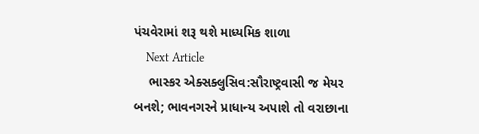પંચવેરામાં શરૂ થશે માધ્યમિક શાળા
    Next Article
    ભાસ્કર એક્સક્લુસિવ:સૌરાષ્ટ્રવાસી જ મેયર બનશે; ભાવનગરને પ્રાધાન્ય અપાશે તો વરાછાના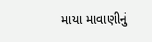માયા માવાણીનું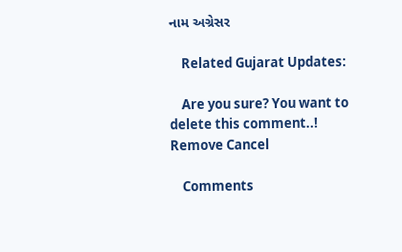નામ અગ્રેસર

    Related Gujarat Updates:

    Are you sure? You want to delete this comment..! Remove Cancel

    Comments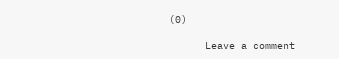(0)

      Leave a comment